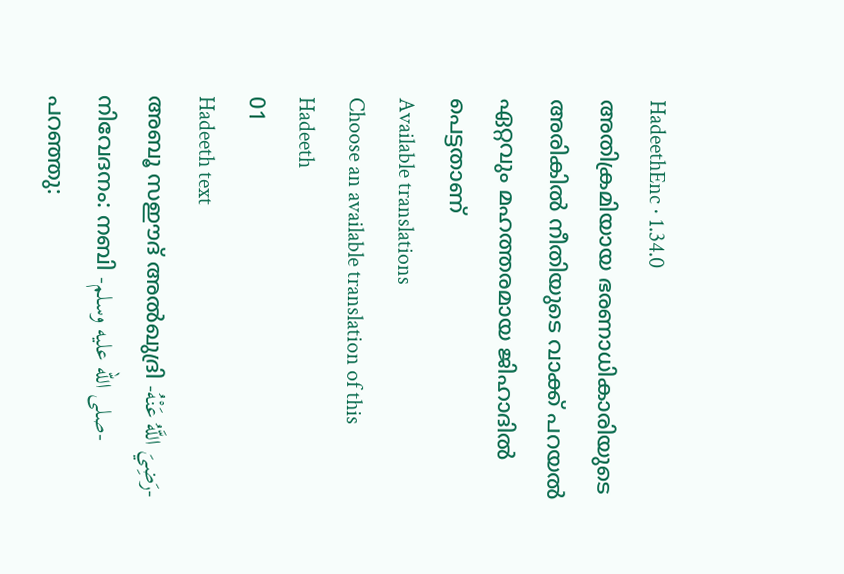HadeethEnc · 1.34.0
അതിക്രമിയായ ഭരണാധികാരിയുടെ അരികിൽ നീതിയുടെ വാക്ക് പറയൽ ഏറ്റവും മഹത്തരമായ ജിഹാദിൽ പെട്ടതാണ്
Available translations
Choose an available translation of this Hadeeth
01
Hadeeth text
അബൂ സഈദ് അൽഖുദ്രി -رَضِيَ اللَّهُ عَنْهُ- നിവേദനം: നബി -صلى الله عليه وسلم- പറഞ്ഞു: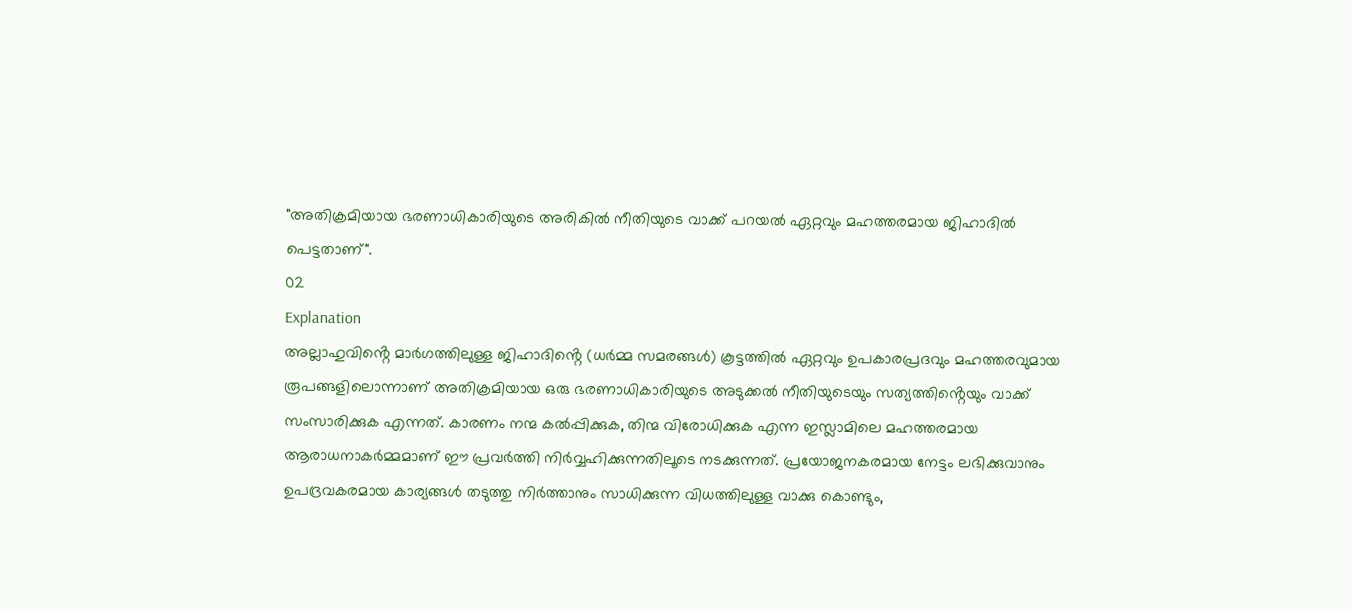"അതിക്രമിയായ ഭരണാധികാരിയുടെ അരികിൽ നീതിയുടെ വാക്ക് പറയൽ ഏറ്റവും മഹത്തരമായ ജിഹാദിൽ പെട്ടതാണ്".
02
Explanation
അല്ലാഹുവിൻ്റെ മാർഗത്തിലുള്ള ജിഹാദിൻ്റെ (ധർമ്മ സമരങ്ങൾ) കൂട്ടത്തിൽ ഏറ്റവും ഉപകാരപ്രദവും മഹത്തരവുമായ രൂപങ്ങളിലൊന്നാണ് അതിക്രമിയായ ഒരു ഭരണാധികാരിയുടെ അടുക്കൽ നീതിയുടെയും സത്യത്തിൻ്റെയും വാക്ക് സംസാരിക്കുക എന്നത്. കാരണം നന്മ കൽപ്പിക്കുക, തിന്മ വിരോധിക്കുക എന്ന ഇസ്ലാമിലെ മഹത്തരമായ ആരാധനാകർമ്മമാണ് ഈ പ്രവർത്തി നിർവ്വഹിക്കുന്നതിലൂടെ നടക്കുന്നത്. പ്രയോജനകരമായ നേട്ടം ലഭിക്കുവാനും ഉപദ്രവകരമായ കാര്യങ്ങൾ തടുത്തു നിർത്താനും സാധിക്കുന്ന വിധത്തിലുള്ള വാക്കു കൊണ്ടും,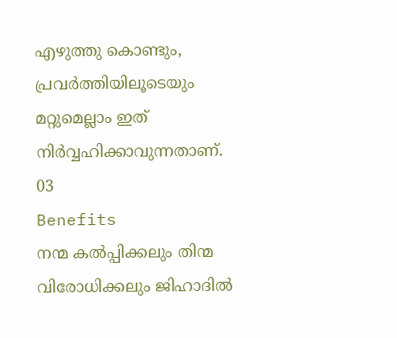എഴുത്തു കൊണ്ടും, പ്രവർത്തിയിലൂടെയും മറ്റുമെല്ലാം ഇത് നിർവ്വഹിക്കാവുന്നതാണ്.
03
Benefits
നന്മ കൽപ്പിക്കലും തിന്മ വിരോധിക്കലും ജിഹാദിൽ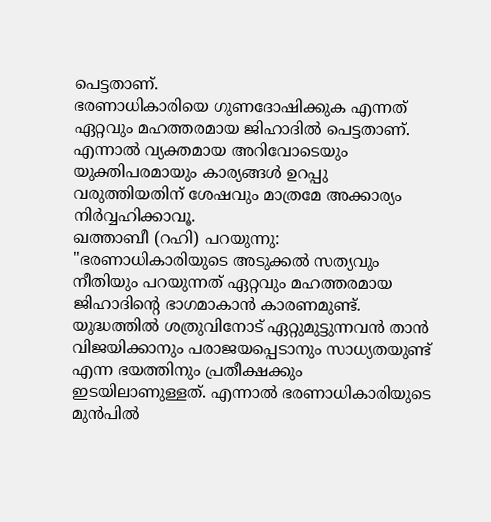പെട്ടതാണ്.
ഭരണാധികാരിയെ ഗുണദോഷിക്കുക എന്നത് ഏറ്റവും മഹത്തരമായ ജിഹാദിൽ പെട്ടതാണ്. എന്നാൽ വ്യക്തമായ അറിവോടെയും യുക്തിപരമായും കാര്യങ്ങൾ ഉറപ്പു വരുത്തിയതിന് ശേഷവും മാത്രമേ അക്കാര്യം നിർവ്വഹിക്കാവൂ.
ഖത്താബീ (റഹി) പറയുന്നു: "ഭരണാധികാരിയുടെ അടുക്കൽ സത്യവും നീതിയും പറയുന്നത് ഏറ്റവും മഹത്തരമായ ജിഹാദിൻ്റെ ഭാഗമാകാൻ കാരണമുണ്ട്. യുദ്ധത്തിൽ ശത്രുവിനോട് ഏറ്റുമുട്ടുന്നവൻ താൻ വിജയിക്കാനും പരാജയപ്പെടാനും സാധ്യതയുണ്ട് എന്ന ഭയത്തിനും പ്രതീക്ഷക്കും ഇടയിലാണുള്ളത്. എന്നാൽ ഭരണാധികാരിയുടെ മുൻപിൽ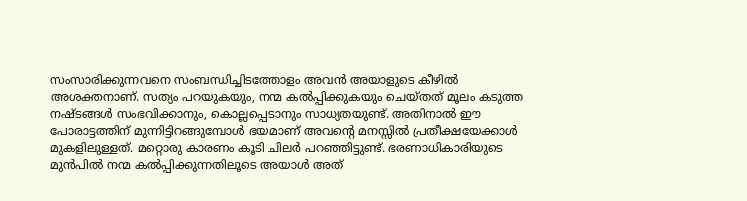സംസാരിക്കുന്നവനെ സംബന്ധിച്ചിടത്തോളം അവൻ അയാളുടെ കീഴിൽ അശക്തനാണ്. സത്യം പറയുകയും, നന്മ കൽപ്പിക്കുകയും ചെയ്തത് മൂലം കടുത്ത നഷ്ടങ്ങൾ സംഭവിക്കാനും, കൊല്ലപ്പെടാനും സാധ്യതയുണ്ട്. അതിനാൽ ഈ പോരാട്ടത്തിന് മുന്നിട്ടിറങ്ങുമ്പോൾ ഭയമാണ് അവൻ്റെ മനസ്സിൽ പ്രതീക്ഷയേക്കാൾ മുകളിലുള്ളത്. മറ്റൊരു കാരണം കൂടി ചിലർ പറഞ്ഞിട്ടുണ്ട്. ഭരണാധികാരിയുടെ മുൻപിൽ നന്മ കൽപ്പിക്കുന്നതിലൂടെ അയാൾ അത്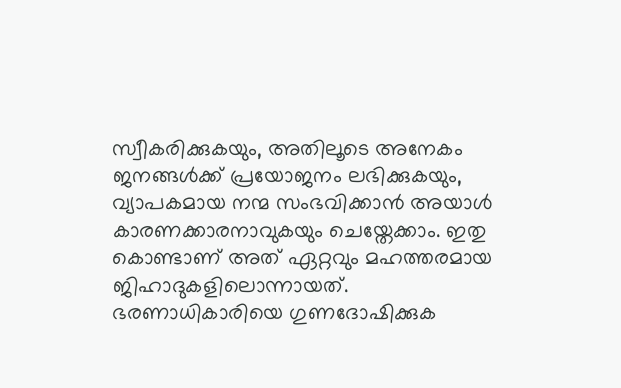സ്വീകരിക്കുകയും, അതിലൂടെ അനേകം ജനങ്ങൾക്ക് പ്രയോജനം ലഭിക്കുകയും, വ്യാപകമായ നന്മ സംഭവിക്കാൻ അയാൾ കാരണക്കാരനാവുകയും ചെയ്തേക്കാം. ഇതു കൊണ്ടാണ് അത് ഏറ്റവും മഹത്തരമായ ജിഹാദുകളിലൊന്നായത്.
ഭരണാധികാരിയെ ഗുണദോഷിക്കുക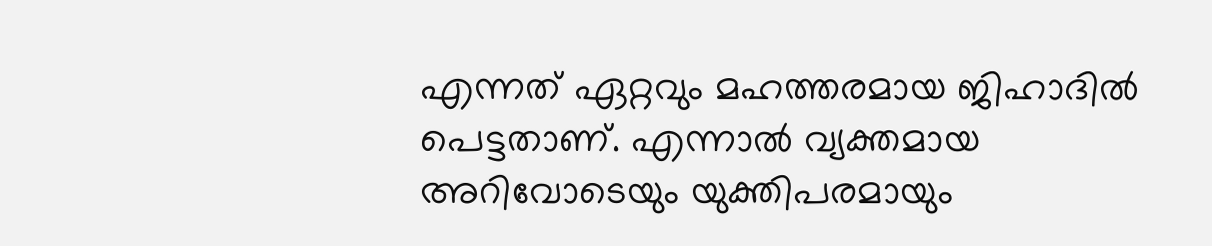എന്നത് ഏറ്റവും മഹത്തരമായ ജിഹാദിൽ പെട്ടതാണ്. എന്നാൽ വ്യക്തമായ അറിവോടെയും യുക്തിപരമായും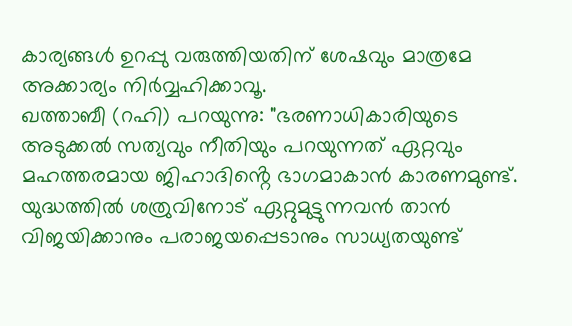കാര്യങ്ങൾ ഉറപ്പു വരുത്തിയതിന് ശേഷവും മാത്രമേ അക്കാര്യം നിർവ്വഹിക്കാവൂ.
ഖത്താബീ (റഹി) പറയുന്നു: "ഭരണാധികാരിയുടെ അടുക്കൽ സത്യവും നീതിയും പറയുന്നത് ഏറ്റവും മഹത്തരമായ ജിഹാദിൻ്റെ ഭാഗമാകാൻ കാരണമുണ്ട്. യുദ്ധത്തിൽ ശത്രുവിനോട് ഏറ്റുമുട്ടുന്നവൻ താൻ വിജയിക്കാനും പരാജയപ്പെടാനും സാധ്യതയുണ്ട്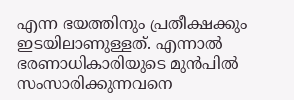എന്ന ഭയത്തിനും പ്രതീക്ഷക്കും ഇടയിലാണുള്ളത്. എന്നാൽ ഭരണാധികാരിയുടെ മുൻപിൽ സംസാരിക്കുന്നവനെ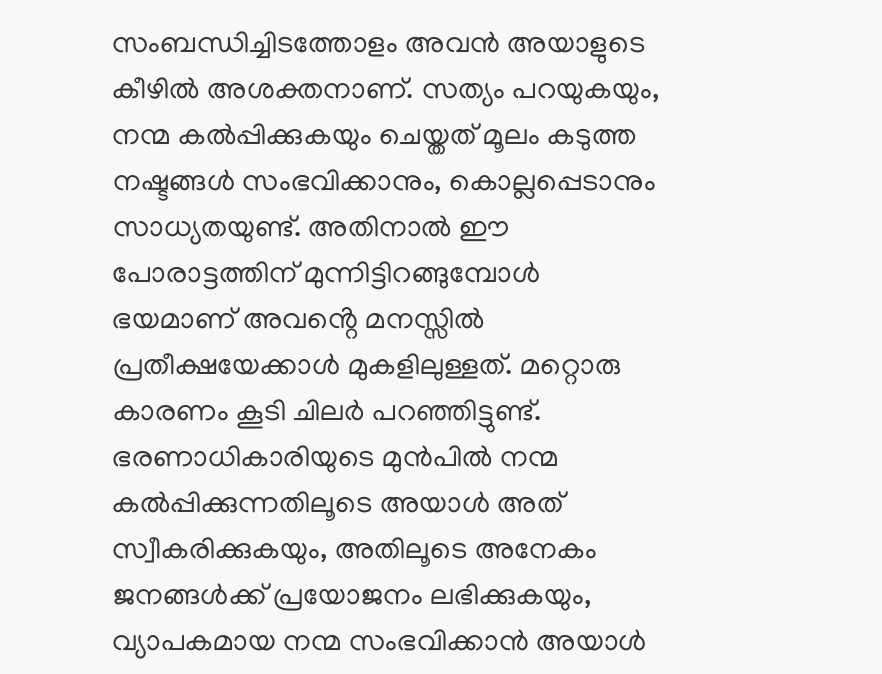സംബന്ധിച്ചിടത്തോളം അവൻ അയാളുടെ കീഴിൽ അശക്തനാണ്. സത്യം പറയുകയും, നന്മ കൽപ്പിക്കുകയും ചെയ്തത് മൂലം കടുത്ത നഷ്ടങ്ങൾ സംഭവിക്കാനും, കൊല്ലപ്പെടാനും സാധ്യതയുണ്ട്. അതിനാൽ ഈ പോരാട്ടത്തിന് മുന്നിട്ടിറങ്ങുമ്പോൾ ഭയമാണ് അവൻ്റെ മനസ്സിൽ പ്രതീക്ഷയേക്കാൾ മുകളിലുള്ളത്. മറ്റൊരു കാരണം കൂടി ചിലർ പറഞ്ഞിട്ടുണ്ട്. ഭരണാധികാരിയുടെ മുൻപിൽ നന്മ കൽപ്പിക്കുന്നതിലൂടെ അയാൾ അത് സ്വീകരിക്കുകയും, അതിലൂടെ അനേകം ജനങ്ങൾക്ക് പ്രയോജനം ലഭിക്കുകയും, വ്യാപകമായ നന്മ സംഭവിക്കാൻ അയാൾ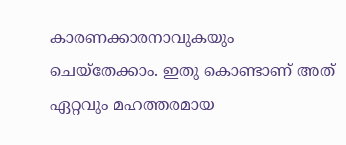കാരണക്കാരനാവുകയും ചെയ്തേക്കാം. ഇതു കൊണ്ടാണ് അത് ഏറ്റവും മഹത്തരമായ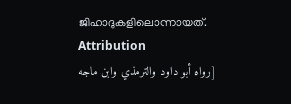ജിഹാദുകളിലൊന്നായത്.
Attribution
[رواه أبو داود والترمذي وابن ماجه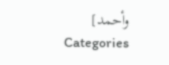وأحمد]
Categories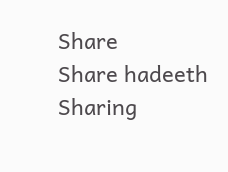Share
Share hadeeth
Sharing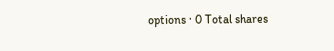options · 0 Total shares